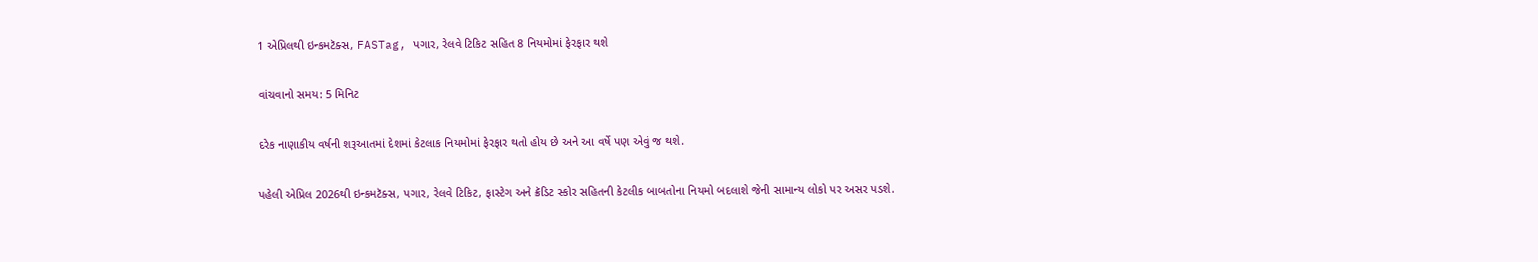1 એપ્રિલથી ઇન્કમટૅક્સ, FASTag, પગાર, રેલવે ટિકિટ સહિત 8 નિયમોમાં ફેરફાર થશે

વાંચવાનો સમય: 5 મિનિટ

દરેક નાણાકીય વર્ષની શરૂઆતમાં દેશમાં કેટલાક નિયમોમાં ફેરફાર થતો હોય છે અને આ વર્ષે પણ એવું જ થશે.

પહેલી એપ્રિલ 2026થી ઇન્કમટૅક્સ, પગાર, રેલવે ટિકિટ, ફાસ્ટેગ અને ક્રૅડિટ સ્કોર સહિતની કેટલીક બાબતોના નિયમો બદલાશે જેની સામાન્ય લોકો પર અસર પડશે.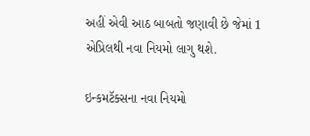અહીં એવી આઠ બાબતો જણાવી છે જેમાં 1 એપ્રિલથી નવા નિયમો લાગુ થશે.

ઇન્કમટૅક્સના નવા નિયમો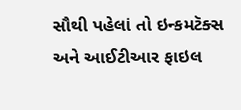સૌથી પહેલાં તો ઇન્કમટૅક્સ અને આઈટીઆર ફાઇલ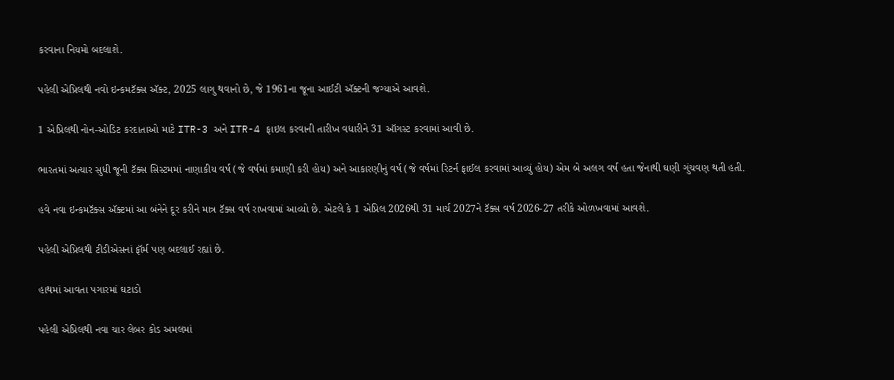કરવાના નિયમો બદલાશે.

પહેલી એપ્રિલથી નવો ઇન્કમટૅક્સ ઍક્ટ, 2025 લાગુ થવાનો છે, જે 1961ના જૂના આઈટી ઍક્ટની જગ્યાએ આવશે.

1 એપ્રિલથી નોન-ઓડિટ કરદાતાઓ માટે ITR-3 અને ITR-4 ફાઇલ કરવાની તારીખ વધારીને 31 ઑગસ્ટ કરવામાં આવી છે.

ભારતમાં અત્યાર સુધી જૂની ટૅક્સ સિસ્ટમમાં નાણાકીય વર્ષ (જે વર્ષમાં કમાણી કરી હોય) અને આકારણીનું વર્ષ (જે વર્ષમાં રિટર્ન ફાઈલ કરવામાં આવ્યું હોય) એમ બે અલગ વર્ષ હતા જેનાથી ઘણી ગુંચવણ થતી હતી.

હવે નવા ઇન્કમટૅક્સ ઍક્ટમાં આ બંનેને દૂર કરીને માત્ર ટૅક્સ વર્ષ રાખવામાં આવ્યો છે. એટલે કે 1 એપ્રિલ 2026થી 31 માર્ચ 2027ને ટૅક્સ વર્ષ 2026-27 તરીકે ઓળખવામાં આવશે.

પહેલી એપ્રિલથી ટીડીએસનાં ફૉર્મ પણ બદલાઈ રહ્યાં છે.

હાથમાં આવતા પગારમાં ઘટાડો

પહેલી એપ્રિલથી નવા ચાર લેબર કોડ અમલમાં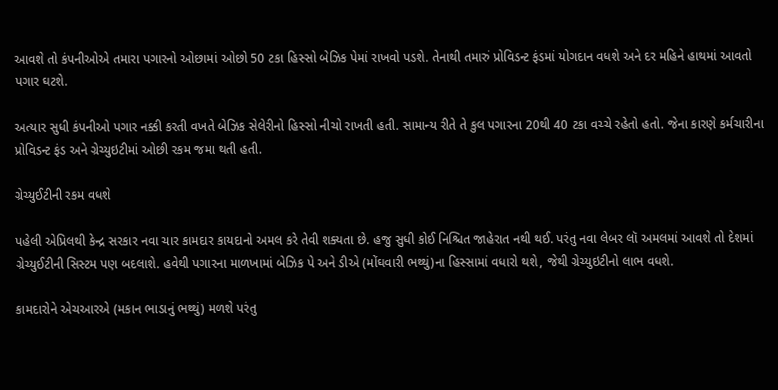આવશે તો કંપનીઓએ તમારા પગારનો ઓછામાં ઓછો 50 ટકા હિસ્સો બેઝિક પેમાં રાખવો પડશે. તેનાથી તમારું પ્રોવિડન્ટ ફંડમાં યોગદાન વધશે અને દર મહિને હાથમાં આવતો પગાર ઘટશે.

અત્યાર સુધી કંપનીઓ પગાર નક્કી કરતી વખતે બેઝિક સેલેરીનો હિસ્સો નીચો રાખતી હતી. સામાન્ય રીતે તે કુલ પગારના 20થી 40 ટકા વચ્ચે રહેતો હતો. જેના કારણે કર્મચારીના પ્રોવિડન્ટ ફંડ અને ગ્રેચ્યુઇટીમાં ઓછી રકમ જમા થતી હતી.

ગ્રેચ્યુઈટીની રકમ વધશે

પહેલી એપ્રિલથી કેન્દ્ર સરકાર નવા ચાર કામદાર કાયદાનો અમલ કરે તેવી શક્યતા છે. હજુ સુધી કોઈ નિશ્ચિત જાહેરાત નથી થઈ. પરંતુ નવા લેબર લૉ અમલમાં આવશે તો દેશમાં ગ્રેચ્યુઈટીની સિસ્ટમ પણ બદલાશે. હવેથી પગારના માળખામાં બેઝિક પે અને ડીએ (મોંઘવારી ભથ્થું)ના હિસ્સામાં વધારો થશે, જેથી ગ્રેચ્યુઇટીનો લાભ વધશે.

કામદારોને એચઆરએ (મકાન ભાડાનું ભથ્થું) મળશે પરંતુ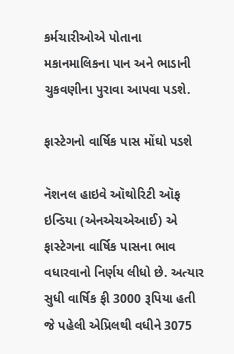કર્મચારીઓએ પોતાના મકાનમાલિકના પાન અને ભાડાની ચુકવણીના પુરાવા આપવા પડશે.

ફાસ્ટેગનો વાર્ષિક પાસ મોંઘો પડશે

નૅશનલ હાઇવે ઑથોરિટી ઑફ ઇન્ડિયા (એનએચએઆઈ) એ ફાસ્ટેગના વાર્ષિક પાસના ભાવ વધારવાનો નિર્ણય લીધો છે. અત્યાર સુધી વાર્ષિક ફી 3000 રૂપિયા હતી જે પહેલી એપ્રિલથી વધીને 3075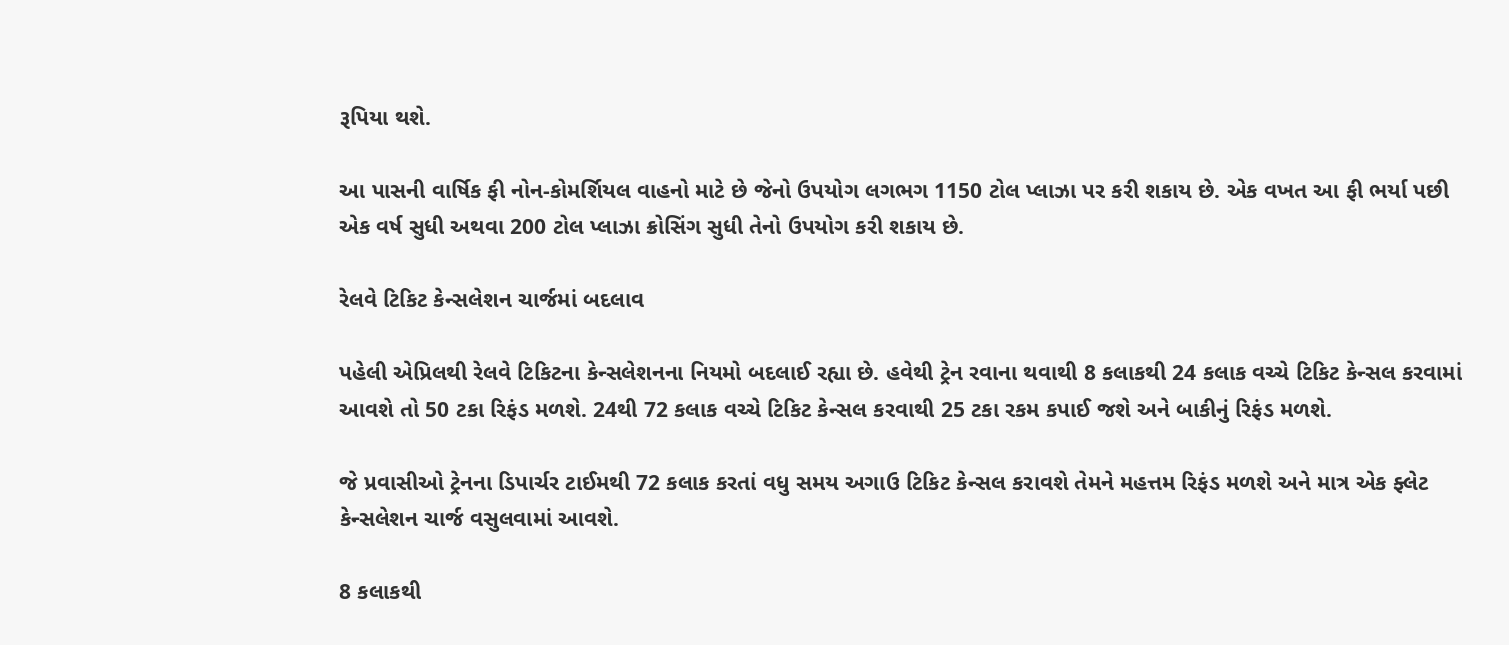રૂપિયા થશે.

આ પાસની વાર્ષિક ફી નોન-કોમર્શિયલ વાહનો માટે છે જેનો ઉપયોગ લગભગ 1150 ટોલ પ્લાઝા પર કરી શકાય છે. એક વખત આ ફી ભર્યા પછી એક વર્ષ સુધી અથવા 200 ટોલ પ્લાઝા ક્રોસિંગ સુધી તેનો ઉપયોગ કરી શકાય છે.

રેલવે ટિકિટ કેન્સલેશન ચાર્જમાં બદલાવ

પહેલી એપ્રિલથી રેલવે ટિકિટના કેન્સલેશનના નિયમો બદલાઈ રહ્યા છે. હવેથી ટ્રેન રવાના થવાથી 8 કલાકથી 24 કલાક વચ્ચે ટિકિટ કેન્સલ કરવામાં આવશે તો 50 ટકા રિફંડ મળશે. 24થી 72 કલાક વચ્ચે ટિકિટ કેન્સલ કરવાથી 25 ટકા રકમ કપાઈ જશે અને બાકીનું રિફંડ મળશે.

જે પ્રવાસીઓ ટ્રેનના ડિપાર્ચર ટાઈમથી 72 કલાક કરતાં વધુ સમય અગાઉ ટિકિટ કેન્સલ કરાવશે તેમને મહત્તમ રિફંડ મળશે અને માત્ર એક ફ્લેટ કેન્સલેશન ચાર્જ વસુલવામાં આવશે.

8 કલાકથી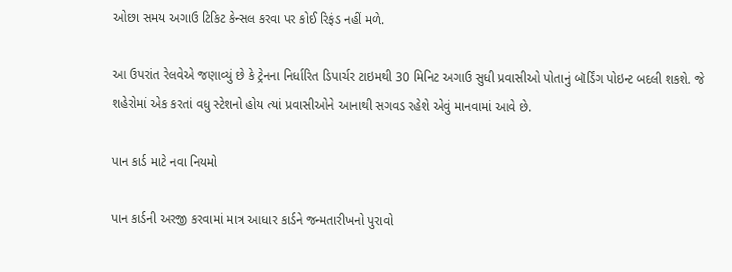ઓછા સમય અગાઉ ટિકિટ કેન્સલ કરવા પર કોઈ રિફંડ નહીં મળે.

આ ઉપરાંત રેલવેએ જણાવ્યું છે કે ટ્રેનના નિર્ધારિત ડિપાર્ચર ટાઇમથી 30 મિનિટ અગાઉ સુધી પ્રવાસીઓ પોતાનું બૉર્ડિંગ પોઇન્ટ બદલી શકશે. જે શહેરોમાં એક કરતાં વધુ સ્ટેશનો હોય ત્યાં પ્રવાસીઓને આનાથી સગવડ રહેશે એવું માનવામાં આવે છે.

પાન કાર્ડ માટે નવા નિયમો

પાન કાર્ડની અરજી કરવામાં માત્ર આધાર કાર્ડને જન્મતારીખનો પુરાવો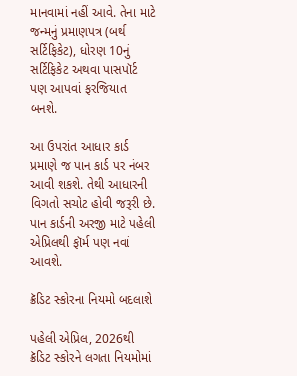માનવામાં નહીં આવે. તેના માટે જન્મનું પ્રમાણપત્ર (બર્થ સર્ટિફિકેટ), ધોરણ 10નું સર્ટિફિકેટ અથવા પાસપૉર્ટ પણ આપવાં ફરજિયાત બનશે.

આ ઉપરાંત આધાર કાર્ડ પ્રમાણે જ પાન કાર્ડ પર નંબર આવી શકશે. તેથી આધારની વિગતો સચોટ હોવી જરૂરી છે. પાન કાર્ડની અરજી માટે પહેલી એપ્રિલથી ફૉર્મ પણ નવાં આવશે.

ક્રૅડિટ સ્કોરના નિયમો બદલાશે

પહેલી એપ્રિલ, 2026થી ક્રૅડિટ સ્કોરને લગતા નિયમોમાં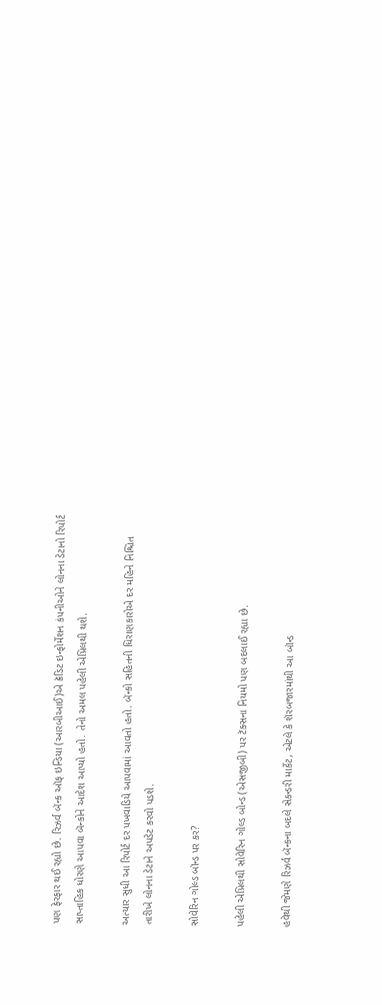પણ ફેરફાર થઈ રહ્યો છે. રિઝર્વ બૅન્ક ઑફ ઇન્ડિયા (આરબીઆઈ)એ ક્રૅડિટ ઇન્ફોર્મેશન કંપનીઓને લોનના ડેટાનો રિપોર્ટ સાપ્તાહિક ધોરણે આપવા બૅન્કોને આદેશ આપ્યો હતો. તેનો અમલ પહેલી એપ્રિલથી થશે.

અત્યાર સુધી આ રિપોર્ટ દર પખવાડિયે આપવામાં આવતો હતો. બૅન્કો સહિતની ધિરાણકારોએ દર મહિને નિશ્ચિત તારીખે લોનના ડેટાને અપડેટ કરવો પડશે.

સોવેરિન ગોલ્ડ બૉન્ડ પર કર?

પહેલી એપ્રિલથી સોવેરિન ગોલ્ડ બોન્ડ (એસજીબી) પર ટૅક્સના નિયમો પણ બદલાઈ રહ્યા છે.

હવેથી જેમણે રિઝર્વ બૅન્કના બદલે સેકન્ડરી માર્કેટ, એટલે કે શૅરબજારમાંથી આ બૉન્ડ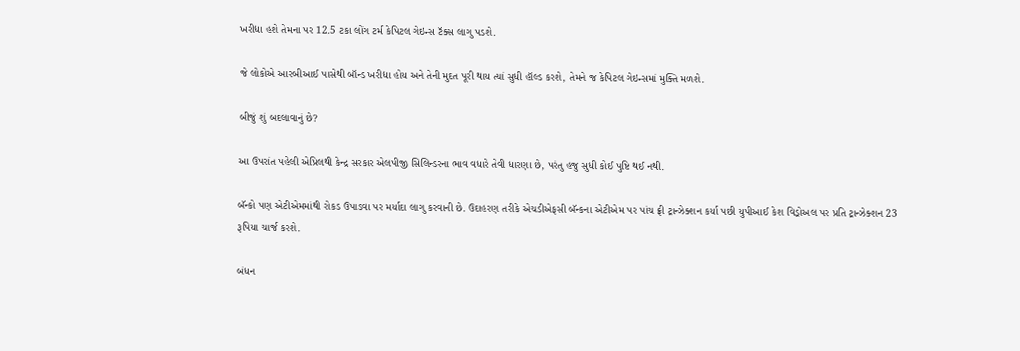ખરીદ્યા હશે તેમના પર 12.5 ટકા લોંગ ટર્મ કેપિટલ ગેઇન્સ ટૅક્સ લાગુ પડશે.

જે લોકોએ આરબીઆઈ પાસેથી બૉન્ડ ખરીદ્યા હોય અને તેની મુદત પૂરી થાય ત્યાં સુધી હૉલ્ડ કરશે, તેમને જ કેપિટલ ગેઇન્સમાં મુક્તિ મળશે.

બીજું શું બદલાવાનું છે?

આ ઉપરાંત પહેલી એપ્રિલથી કેન્દ્ર સરકાર એલપીજી સિલિન્ડરના ભાવ વધારે તેવી ધારણા છે, પરંતુ હજુ સુધી કોઈ પુષ્ટિ થઈ નથી.

બૅન્કો પણ એટીએમમાંથી રોકડ ઉપાડવા પર મર્યાદા લાગુ કરવાની છે. ઉદાહરણ તરીકે એચડીએફસી બૅન્કના એટીએમ પર પાંચ ફ્રી ટ્રાન્ઝેક્શન કર્યા પછી યુપીઆઈ કેશ વિડ્રોઅલ પર પ્રતિ ટ્રાન્ઝેક્શન 23 રૂપિયા ચાર્જ કરશે.

બંધન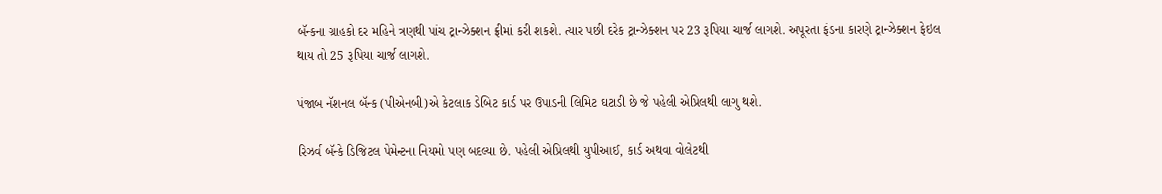બૅન્કના ગ્રાહકો દર મહિને ત્રણથી પાંચ ટ્રાન્ઝેક્શન ફ્રીમાં કરી શકશે. ત્યાર પછી દરેક ટ્રાન્ઝેક્શન પર 23 રૂપિયા ચાર્જ લાગશે. અપૂરતા ફંડના કારણે ટ્રાન્ઝેક્શન ફેઇલ થાય તો 25 રૂપિયા ચાર્જ લાગશે.

પંજાબ નૅશનલ બૅન્ક (પીએનબી)એ કેટલાક ડેબિટ કાર્ડ પર ઉપાડની લિમિટ ઘટાડી છે જે પહેલી એપ્રિલથી લાગુ થશે.

રિઝર્વ બૅન્કે ડિજિટલ પેમેન્ટના નિયમો પણ બદલ્યા છે. પહેલી એપ્રિલથી યુપીઆઈ, કાર્ડ અથવા વોલેટથી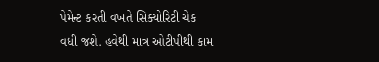પેમેન્ટ કરતી વખતે સિક્યોરિટી ચેક વધી જશે. હવેથી માત્ર ઓટીપીથી કામ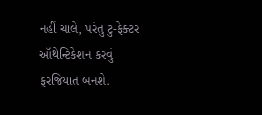નહીં ચાલે, પરંતુ ટુ-ફેક્ટર ઑથેન્ટિકેશન કરવું ફરજિયાત બનશે.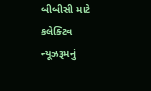બીબીસી માટે કલેક્ટિવ ન્યૂઝરૂમનું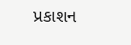પ્રકાશન